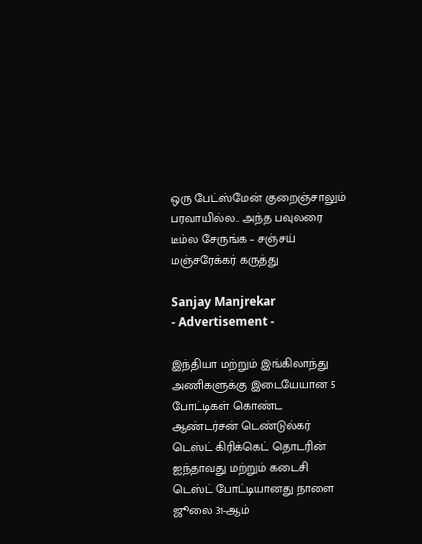ஒரு பேட்ஸ்மேன் குறைஞ்சாலும் பரவாயில்ல.. அந்த பவுலரை டீம்ல சேருங்க – சஞ்சய் மஞ்சரேக்கர் கருத்து

Sanjay Manjrekar
- Advertisement -

இந்தியா மற்றும் இங்கிலாந்து அணிகளுக்கு இடையேயான 5 போட்டிகள் கொண்ட ஆண்டர்சன் டெண்டுல்கர் டெஸ்ட் கிரிக்கெட் தொடரின் ஐந்தாவது மற்றும் கடைசி டெஸ்ட் போட்டியானது நாளை ஜூலை 31-ஆம்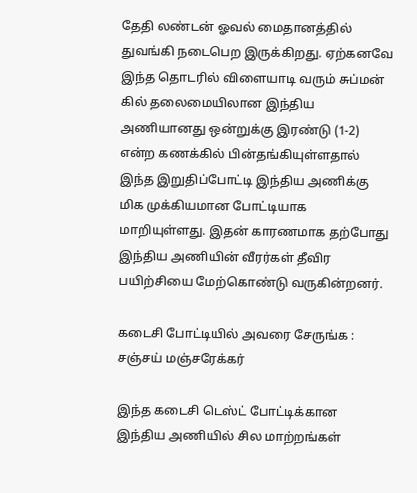தேதி லண்டன் ஓவல் மைதானத்தில் துவங்கி நடைபெற இருக்கிறது. ஏற்கனவே இந்த தொடரில் விளையாடி வரும் சுப்மன் கில் தலைமையிலான இந்திய அணியானது ஒன்றுக்கு இரண்டு (1-2) என்ற கணக்கில் பின்தங்கியுள்ளதால் இந்த இறுதிப்போட்டி இந்திய அணிக்கு மிக முக்கியமான போட்டியாக மாறியுள்ளது. இதன் காரணமாக தற்போது இந்திய அணியின் வீரர்கள் தீவிர பயிற்சியை மேற்கொண்டு வருகின்றனர்.

கடைசி போட்டியில் அவரை சேருங்க : சஞ்சய் மஞ்சரேக்கர்

இந்த கடைசி டெஸ்ட் போட்டிக்கான இந்திய அணியில் சில மாற்றங்கள்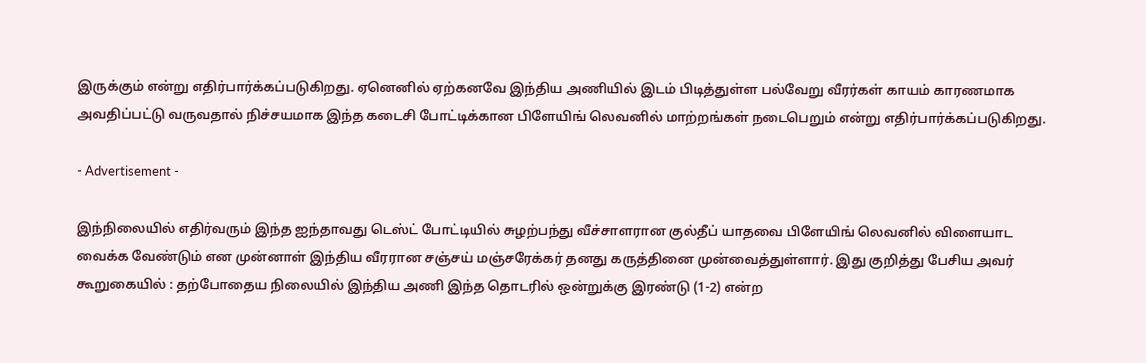இருக்கும் என்று எதிர்பார்க்கப்படுகிறது. ஏனெனில் ஏற்கனவே இந்திய அணியில் இடம் பிடித்துள்ள பல்வேறு வீரர்கள் காயம் காரணமாக அவதிப்பட்டு வருவதால் நிச்சயமாக இந்த கடைசி போட்டிக்கான பிளேயிங் லெவனில் மாற்றங்கள் நடைபெறும் என்று எதிர்பார்க்கப்படுகிறது.

- Advertisement -

இந்நிலையில் எதிர்வரும் இந்த ஐந்தாவது டெஸ்ட் போட்டியில் சுழற்பந்து வீச்சாளரான குல்தீப் யாதவை பிளேயிங் லெவனில் விளையாட வைக்க வேண்டும் என முன்னாள் இந்திய வீரரான சஞ்சய் மஞ்சரேக்கர் தனது கருத்தினை முன்வைத்துள்ளார். இது குறித்து பேசிய அவர் கூறுகையில் : தற்போதைய நிலையில் இந்திய அணி இந்த தொடரில் ஒன்றுக்கு இரண்டு (1-2) என்ற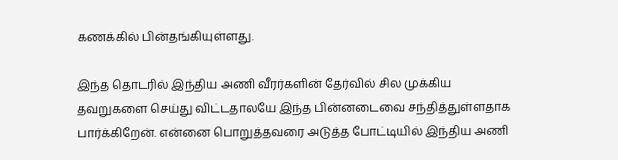கணக்கில் பின்தங்கியுள்ளது.

இந்த தொடரில் இந்திய அணி வீரர்களின் தேர்வில் சில முக்கிய தவறுகளை செய்து விட்டதாலயே இந்த பின்னடைவை சந்தித்துள்ளதாக பார்க்கிறேன். என்னை பொறுத்தவரை அடுத்த போட்டியில் இந்திய அணி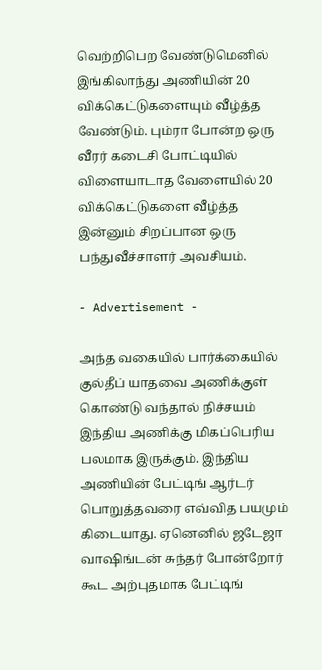வெற்றிபெற வேண்டுமெனில் இங்கிலாந்து அணியின் 20 விக்கெட்டுகளையும் வீழ்த்த வேண்டும். பும்ரா போன்ற ஒரு வீரர் கடைசி போட்டியில் விளையாடாத வேளையில் 20 விக்கெட்டுகளை வீழ்த்த இன்னும் சிறப்பான ஒரு பந்துவீச்சாளர் அவசியம்.

- Advertisement -

அந்த வகையில் பார்க்கையில் குல்தீப் யாதவை அணிக்குள் கொண்டு வந்தால் நிச்சயம் இந்திய அணிக்கு மிகப்பெரிய பலமாக இருக்கும். இந்திய அணியின் பேட்டிங் ஆர்டர் பொறுத்தவரை எவ்வித பயமும் கிடையாது. ஏனெனில் ஜடேஜா வாஷிங்டன் சுந்தர் போன்றோர் கூட அற்புதமாக பேட்டிங்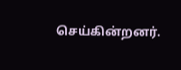செய்கின்றனர்.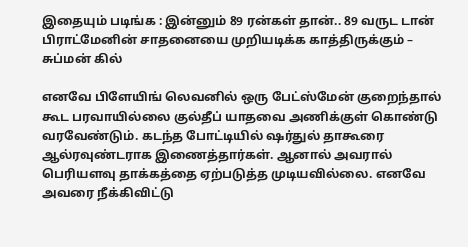இதையும் படிங்க : இன்னும் 89 ரன்கள் தான்.. 89 வருட டான் பிராட்மேனின் சாதனையை முறியடிக்க காத்திருக்கும் – சுப்மன் கில்

எனவே பிளேயிங் லெவனில் ஒரு பேட்ஸ்மேன் குறைந்தால் கூட பரவாயில்லை குல்தீப் யாதவை அணிக்குள் கொண்டு வரவேண்டும். கடந்த போட்டியில் ஷர்துல் தாகூரை ஆல்ரவுண்டராக இணைத்தார்கள். ஆனால் அவரால் பெரியளவு தாக்கத்தை ஏற்படுத்த முடியவில்லை. எனவே அவரை நீக்கிவிட்டு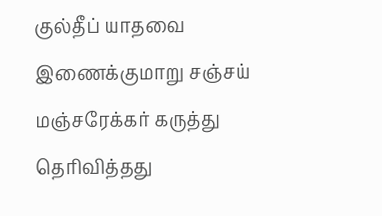குல்தீப் யாதவை இணைக்குமாறு சஞ்சய் மஞ்சரேக்கர் கருத்து தெரிவித்தது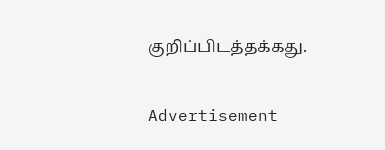குறிப்பிடத்தக்கது.

Advertisement